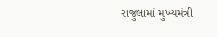રાજુલામાં મુખ્યમંત્રી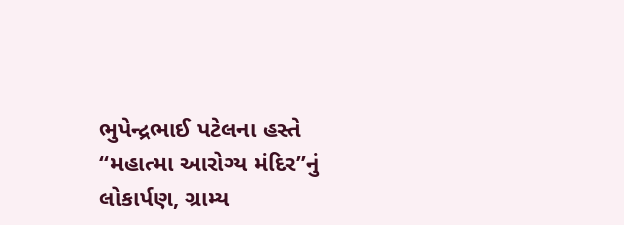ભુપેન્દ્રભાઈ પટેલના હસ્તે “મહાત્મા આરોગ્ય મંદિર”નું લોકાર્પણ, ગ્રામ્ય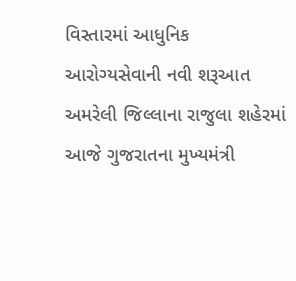વિસ્તારમાં આધુનિક આરોગ્યસેવાની નવી શરૂઆત
અમરેલી જિલ્લાના રાજુલા શહેરમાં આજે ગુજરાતના મુખ્યમંત્રી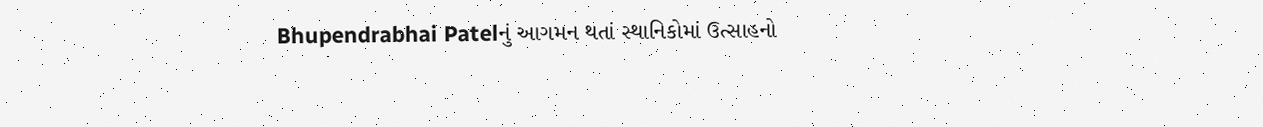Bhupendrabhai Patelનું આગમન થતાં સ્થાનિકોમાં ઉત્સાહનો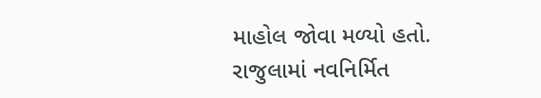માહોલ જોવા મળ્યો હતો. રાજુલામાં નવનિર્મિત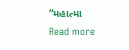“મહાત્મા
Read more